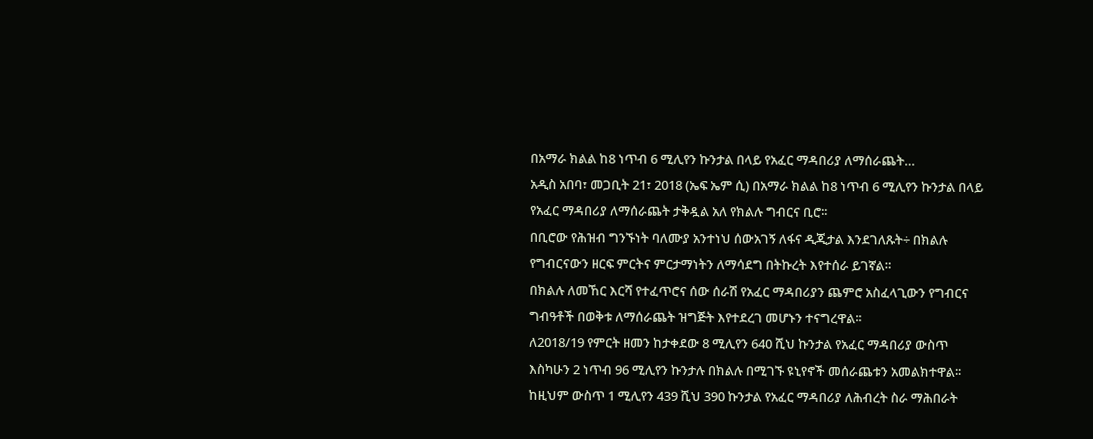በአማራ ክልል ከ8 ነጥብ 6 ሚሊየን ኩንታል በላይ የአፈር ማዳበሪያ ለማሰራጨት…
አዲስ አበባ፣ መጋቢት 21፣ 2018 (ኤፍ ኤም ሲ) በአማራ ክልል ከ8 ነጥብ 6 ሚሊየን ኩንታል በላይ የአፈር ማዳበሪያ ለማሰራጨት ታቅዷል አለ የክልሉ ግብርና ቢሮ፡፡
በቢሮው የሕዝብ ግንኙነት ባለሙያ አንተነህ ሰውአገኝ ለፋና ዲጂታል እንደገለጹት÷ በክልሉ የግብርናውን ዘርፍ ምርትና ምርታማነትን ለማሳደግ በትኩረት እየተሰራ ይገኛል።
በክልሉ ለመኸር እርሻ የተፈጥሮና ሰው ሰራሽ የአፈር ማዳበሪያን ጨምሮ አስፈላጊውን የግብርና ግብዓቶች በወቅቱ ለማሰራጨት ዝግጅት እየተደረገ መሆኑን ተናግረዋል፡፡
ለ2018/19 የምርት ዘመን ከታቀደው 8 ሚሊየን 640 ሺህ ኩንታል የአፈር ማዳበሪያ ውስጥ እስካሁን 2 ነጥብ 96 ሚሊየን ኩንታሉ በክልሉ በሚገኙ ዩኒየኖች መሰራጨቱን አመልክተዋል፡፡
ከዚህም ውስጥ 1 ሚሊየን 439 ሺህ 390 ኩንታል የአፈር ማዳበሪያ ለሕብረት ስራ ማሕበራት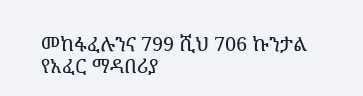መከፋፈሉንና 799 ሺህ 706 ኩንታል የአፈር ማዳበሪያ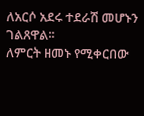ለአርሶ አደሩ ተደራሽ መሆኑን ገልጸዋል፡፡
ለምርት ዘመኑ የሚቀርበው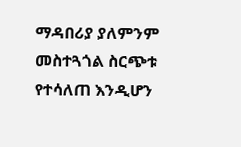ማዳበሪያ ያለምንም መስተጓጎል ስርጭቱ የተሳለጠ እንዲሆን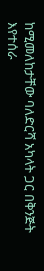ከሚመለከታቸው ባለድርሻ አካላት ጋር በቅንጅት እየተሰራ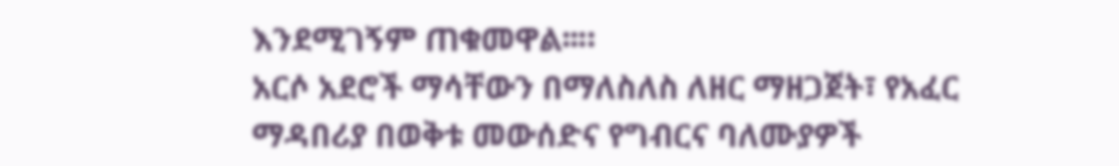እንደሚገኝም ጠቁመዋል፡፡።
አርሶ አደሮች ማሳቸውን በማለስለስ ለዘር ማዘጋጀት፣ የአፈር ማዳበሪያ በወቅቱ መውሰድና የግብርና ባለሙያዎች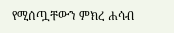የሚሰጧቸውን ምክረ ሐሳብ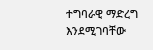ተግባራዊ ማድረግ እንደሚገባቸው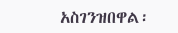አስገንዝበዋል፡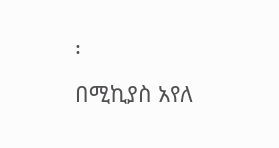፡
በሚኪያስ አየለ